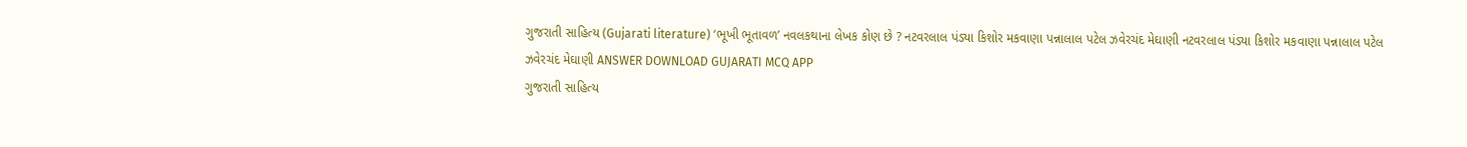ગુજરાતી સાહિત્ય (Gujarati literature) ‘ભૂખી ભૂતાવળ’ નવલકથાના લેખક કોણ છે ? નટવરલાલ પંડ્યા કિશોર મકવાણા પન્નાલાલ પટેલ ઝવેરચંદ મેઘાણી નટવરલાલ પંડ્યા કિશોર મકવાણા પન્નાલાલ પટેલ ઝવેરચંદ મેઘાણી ANSWER DOWNLOAD GUJARATI MCQ APP
ગુજરાતી સાહિત્ય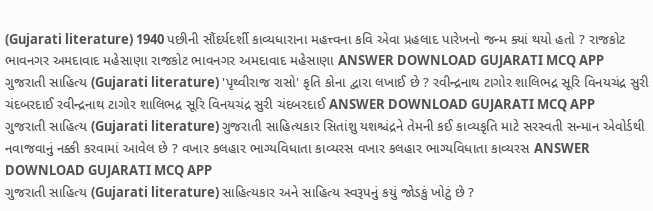(Gujarati literature) 1940 પછીની સૌંદર્યદર્શી કાવ્યધારાના મહત્ત્વના કવિ એવા પ્રહલાદ પારેખનો જન્મ ક્યાં થયો હતો ? રાજકોટ ભાવનગર અમદાવાદ મહેસાણા રાજકોટ ભાવનગર અમદાવાદ મહેસાણા ANSWER DOWNLOAD GUJARATI MCQ APP
ગુજરાતી સાહિત્ય (Gujarati literature) 'પૃથ્વીરાજ રાસો' કૃતિ કોના દ્વારા લખાઈ છે ? રવીન્દ્રનાથ ટાગોર શાલિભદ્ર સૂરિ વિનયચંદ્ર સુરી ચંદબરદાઈ રવીન્દ્રનાથ ટાગોર શાલિભદ્ર સૂરિ વિનયચંદ્ર સુરી ચંદબરદાઈ ANSWER DOWNLOAD GUJARATI MCQ APP
ગુજરાતી સાહિત્ય (Gujarati literature) ગુજરાતી સાહિત્યકાર સિતાંશુ યશશ્ચંદ્રને તેમની કઈ કાવ્યકૃતિ માટે સરસ્વતી સન્માન એવોર્ડથી નવાજવાનું નક્કી કરવામાં આવેલ છે ? વખાર કલહાર ભાગ્યવિધાતા કાવ્યરસ વખાર કલહાર ભાગ્યવિધાતા કાવ્યરસ ANSWER DOWNLOAD GUJARATI MCQ APP
ગુજરાતી સાહિત્ય (Gujarati literature) સાહિત્યકાર અને સાહિત્ય સ્વરૂપનું કયું જોડકું ખોટું છે ?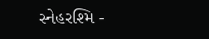સ્નેહરશ્મિ -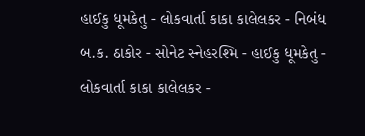હાઈકુ ધૂમકેતુ - લોકવાર્તા કાકા કાલેલકર - નિબંધ બ.ક. ઠાકોર - સોનેટ સ્નેહરશ્મિ - હાઈકુ ધૂમકેતુ - લોકવાર્તા કાકા કાલેલકર -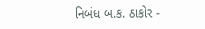નિબંધ બ.ક. ઠાકોર -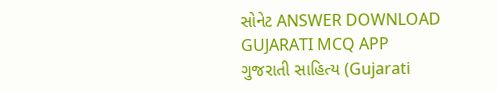સોનેટ ANSWER DOWNLOAD GUJARATI MCQ APP
ગુજરાતી સાહિત્ય (Gujarati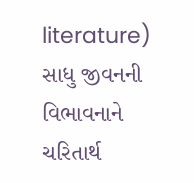literature) સાધુ જીવનની વિભાવનાને ચરિતાર્થ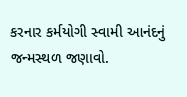કરનાર કર્મયોગી સ્વામી આનંદનું જન્મસ્થળ જણાવો.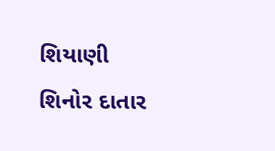શિયાણી શિનોર દાતાર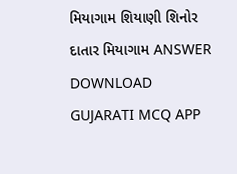મિયાગામ શિયાણી શિનોર દાતાર મિયાગામ ANSWER DOWNLOAD GUJARATI MCQ APP